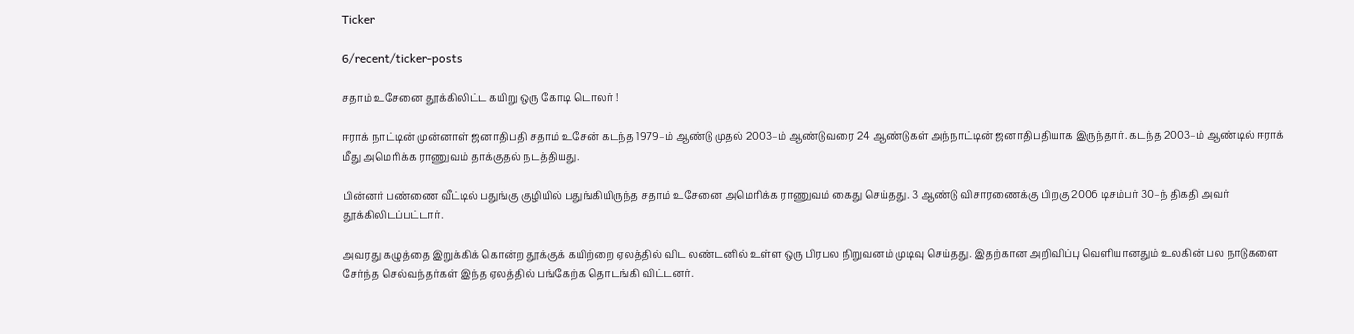Ticker

6/recent/ticker-posts

சதாம் உசேனை தூக்கிலிட்ட கயிறு ஒரு கோடி டொலர் !

ஈராக் நாட்டின் முன்னாள் ஜனாதிபதி சதாம் உசேன் கடந்த 1979–ம் ஆண்டு முதல் 2003–ம் ஆண்டுவரை 24 ஆண்டுகள் அந்நாட்டின் ஜனாதிபதியாக இருந்தார். கடந்த 2003–ம் ஆண்டில் ஈராக் மீது அமெரிக்க ராணுவம் தாக்குதல் நடத்தியது.

பின்னர் பண்ணை வீட்டில் பதுங்கு குழியில் பதுங்கியிருந்த சதாம் உசேனை அமெரிக்க ராணுவம் கைது செய்தது. 3 ஆண்டு விசாரணைக்கு பிறகு 2006 டிசம்பர் 30–ந் திகதி அவர் தூக்கிலிடப்பட்டார்.

அவரது கழுத்தை இறுக்கிக் கொன்ற தூக்குக் கயிற்றை ஏலத்தில் விட லண்டனில் உள்ள ஒரு பிரபல நிறுவனம் முடிவு செய்தது. இதற்கான அறிவிப்பு வெளியானதும் உலகின் பல நாடுகளை சேர்ந்த செல்வந்தர்கள் இந்த ஏலத்தில் பங்கேற்க தொடங்கி விட்டனர்.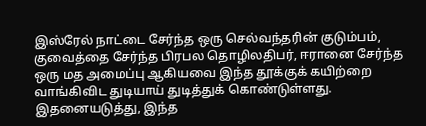இஸ்ரேல் நாட்டை சேர்ந்த ஒரு செல்வந்தரின் குடும்பம், குவைத்தை சேர்ந்த பிரபல தொழிலதிபர், ஈரானை சேர்ந்த ஒரு மத அமைப்பு ஆகியவை இந்த தூக்குக் கயிற்றை வாங்கிவிட துடியாய் துடித்துக் கொண்டுள்ளது. இதனையடுத்து, இந்த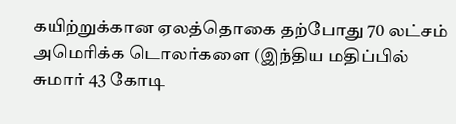கயிற்றுக்கான ஏலத்தொகை தற்போது 70 லட்சம் அமெரிக்க டொலர்களை (இந்திய மதிப்பில் சுமார் 43 கோடி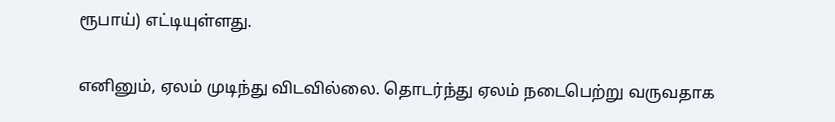ரூபாய்) எட்டியுள்ளது.

எனினும், ஏலம் முடிந்து விடவில்லை. தொடர்ந்து ஏலம் நடைபெற்று வருவதாக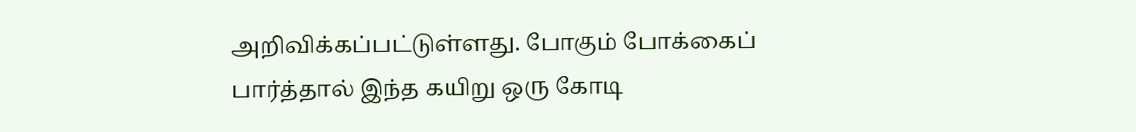அறிவிக்கப்பட்டுள்ளது. போகும் போக்கைப் பார்த்தால் இந்த கயிறு ஒரு கோடி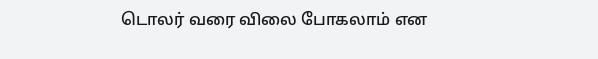டொலர் வரை விலை போகலாம் என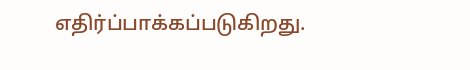எதிர்ப்பாக்கப்படுகிறது.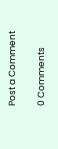Post a Comment

0 Comments